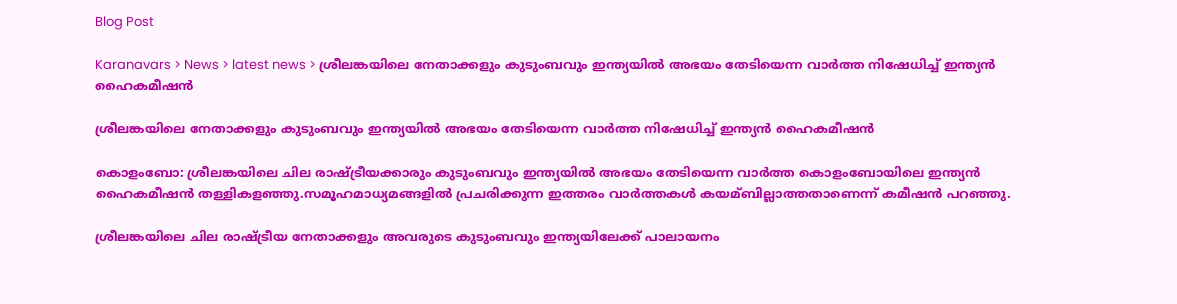Blog Post

Karanavars > News > latest news > ശ്രീലങ്കയിലെ നേതാക്കളും കുടുംബവും ഇന്ത്യയില്‍ അഭയം തേടിയെന്ന വാര്‍ത്ത നിഷേധിച്ച്‌ ഇന്ത്യന്‍ ഹൈകമീഷന്‍

ശ്രീലങ്കയിലെ നേതാക്കളും കുടുംബവും ഇന്ത്യയില്‍ അഭയം തേടിയെന്ന വാര്‍ത്ത നിഷേധിച്ച്‌ ഇന്ത്യന്‍ ഹൈകമീഷന്‍

കൊളംബോ: ശ്രീലങ്കയിലെ ചില രാഷ്ട്രീയക്കാരും കുടുംബവും ഇന്ത്യയില്‍ അഭയം തേടിയെന്ന വാര്‍ത്ത കൊളംബോയിലെ ഇന്ത്യന്‍ ഹൈകമീഷന്‍ തള്ളികളഞ്ഞു.സമൂഹമാധ്യമങ്ങളില്‍ പ്രചരിക്കുന്ന ഇത്തരം വാര്‍ത്തകള്‍ കയമ്ബില്ലാത്തതാണെന്ന് കമീഷന്‍ പറഞ്ഞു.

ശ്രീലങ്കയിലെ ചില രാഷ്ട്രീയ നേതാക്കളും അവരുടെ കുടുംബവും ഇന്ത്യയിലേക്ക് പാലായനം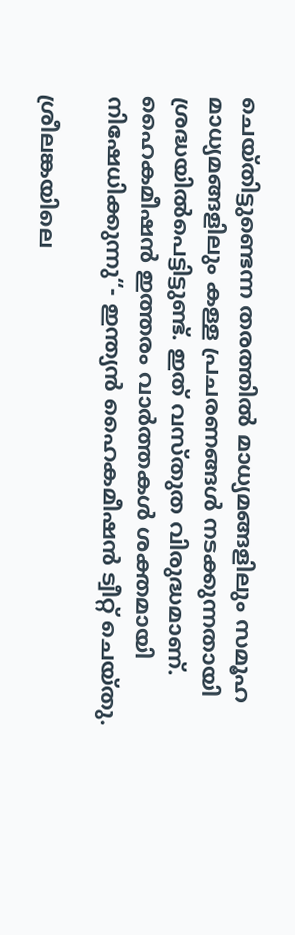ചെയ്തിട്ടുണ്ടെന്ന തരത്തില്‍ മാധ്യമങ്ങളിലും സമൂഹ മാധ്യമങ്ങളിലും കള്ള പ്രചരണങ്ങള്‍ നടക്കുന്നതായി ശ്രദ്ധയില്‍പെട്ടിട്ടുണ്ട്. ഇത് വസ്തുത വിരുദ്ധമാണ്. ഹൈകമീഷന്‍ ഇത്തരം വാര്‍ത്തകള്‍ ശക്തമായി നിഷേധിക്കുന്നു“- ഇന്ത്യന്‍ ഹൈകമീഷന്‍ ട്വീറ്റ് ചെയ്തു.

ശ്രീലങ്കയിലെ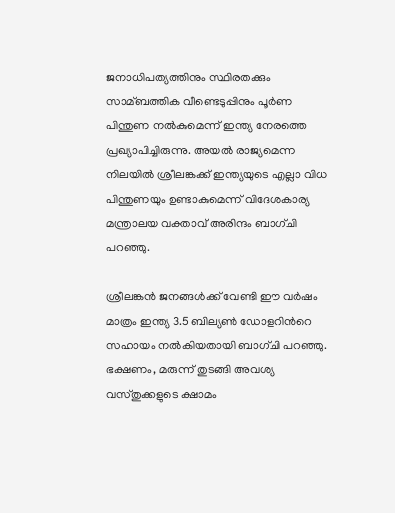ജനാധിപത്യത്തിനും സ്ഥിരതക്കും സാമ്ബത്തിക വീണ്ടെടുപ്പിനും പൂര്‍ണ പിന്തുണ നല്‍കുമെന്ന് ഇന്ത്യ നേരത്തെ പ്രഖ്യാപിച്ചിരുന്നു. അയല്‍ രാജ്യമെന്ന നിലയില്‍ ശ്രീലങ്കക്ക് ഇന്ത്യയുടെ എല്ലാ വിധ പിന്തുണയും ഉണ്ടാകുമെന്ന് വിദേശകാര്യ മന്ത്രാലയ വക്താവ് അരിന്ദം ബാഗ്ചി പറഞ്ഞു.

ശ്രീലങ്കന്‍ ജനങ്ങള്‍ക്ക് വേണ്ടി ഈ വര്‍ഷം മാത്രം ഇന്ത്യ 3.5 ബില്യണ്‍ ഡോളറിന്‍റെ സഹായം നല്‍കിയതായി ബാഗ്ചി പറഞ്ഞു. ഭക്ഷണം, മരുന്ന് തുടങ്ങി അവശ്യ വസ്തുക്കളുടെ ക്ഷാമം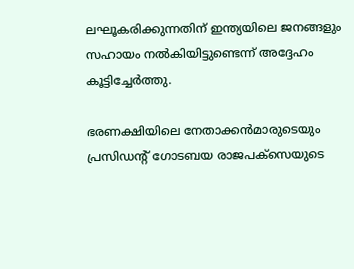ലഘൂകരിക്കുന്നതിന് ഇന്ത്യയിലെ ജനങ്ങളും സഹായം നല്‍കിയിട്ടുണ്ടെന്ന് അദ്ദേഹം കൂട്ടിച്ചേര്‍ത്തു.

ഭരണക്ഷിയിലെ നേതാക്കന്‍മാരുടെയും പ്രസിഡന്‍റ് ഗോടബയ രാജപക്സെയുടെ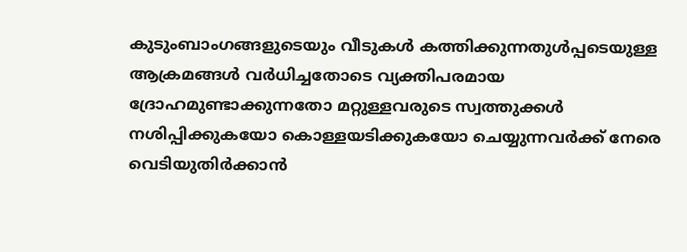കുടുംബാംഗങ്ങളുടെയും വീടുകള്‍ കത്തിക്കുന്നതുള്‍പ്പടെയുള്ള ആക്രമങ്ങള്‍ വര്‍ധിച്ചതോടെ വ്യക്തിപരമായ ദ്രോഹമുണ്ടാക്കുന്നതോ മറ്റുള്ളവരുടെ സ്വത്തുക്കള്‍ നശിപ്പിക്കുകയോ കൊള്ളയടിക്കുകയോ ചെയ്യുന്നവര്‍ക്ക് നേരെ വെടിയുതിര്‍ക്കാന്‍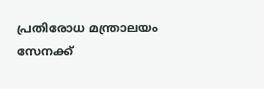പ്രതിരോധ മന്ത്രാലയം സേനക്ക്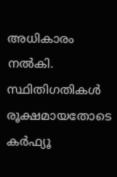അധികാരം നല്‍കി. സ്ഥിതിഗതികള്‍ രൂക്ഷമായതോടെ കര്‍ഫ്യൂ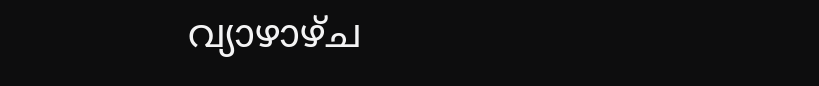വ്യാഴാഴ്ച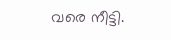വരെ നീട്ടി.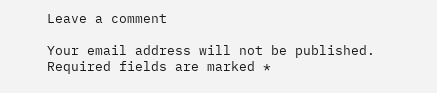Leave a comment

Your email address will not be published. Required fields are marked *